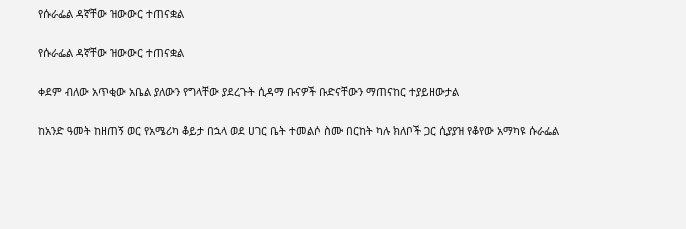የሱራፌል ዳኛቸው ዝውውር ተጠናቋል

የሱራፌል ዳኛቸው ዝውውር ተጠናቋል

ቀደም ብለው አጥቂው አቤል ያለውን የግላቸው ያደረጉት ሲዳማ ቡናዎች ቡድናቸውን ማጠናከር ተያይዘውታል

ከአንድ ዓመት ከዘጠኝ ወር የአሜሪካ ቆይታ በኋላ ወደ ሀገር ቤት ተመልሶ ስሙ በርከት ካሉ ክለቦች ጋር ሲያያዝ የቆየው አማካዩ ሱራፌል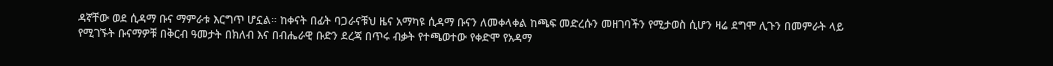ዳኛቸው ወደ ሲዳማ ቡና ማምራቱ እርግጥ ሆኗል። ከቀናት በፊት ባጋራናቹህ ዜና አማካዩ ሲዳማ ቡናን ለመቀላቀል ከጫፍ መድረሱን መዘገባችን የሚታወስ ሲሆን ዛሬ ደግሞ ሊጉን በመምራት ላይ የሚገኙት ቡናማዎቹ በቅርብ ዓመታት በክለብ እና በብሔራዊ ቡድን ደረጃ በጥሩ ብቃት የተጫወተው የቀድሞ የአዳማ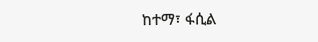ከተማ፣ ፋሲል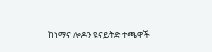ከነማና ሎዶን ዩናይትድ ተጫዋች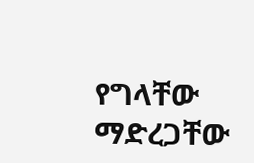የግላቸው ማድረጋቸው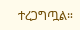ተረጋግጧል።